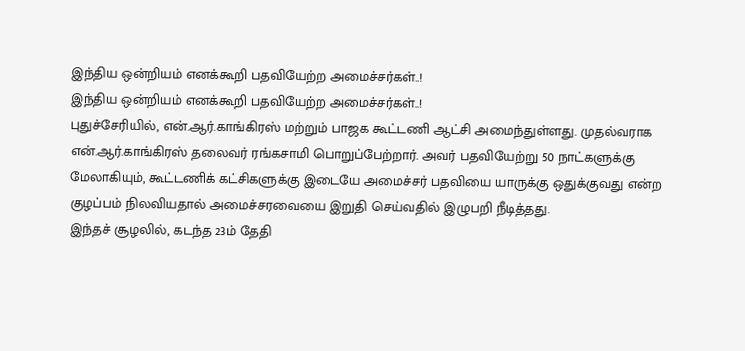இந்திய ஒன்றியம் எனக்கூறி பதவியேற்ற அமைச்சர்கள்..!
இந்திய ஒன்றியம் எனக்கூறி பதவியேற்ற அமைச்சர்கள்..!
புதுச்சேரியில், என்.ஆர்.காங்கிரஸ் மற்றும் பாஜக கூட்டணி ஆட்சி அமைந்துள்ளது. முதல்வராக என்.ஆர்.காங்கிரஸ் தலைவர் ரங்கசாமி பொறுப்பேற்றார். அவர் பதவியேற்று 50 நாட்களுக்கு மேலாகியும், கூட்டணிக் கட்சிகளுக்கு இடையே அமைச்சர் பதவியை யாருக்கு ஒதுக்குவது என்ற குழப்பம் நிலவியதால் அமைச்சரவையை இறுதி செய்வதில் இழுபறி நீடித்தது.
இந்தச் சூழலில், கடந்த 23ம் தேதி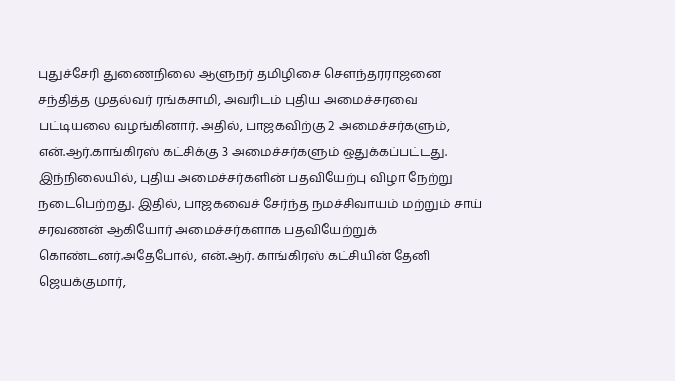புதுச்சேரி துணைநிலை ஆளுநர் தமிழிசை செளந்தரராஜனை சந்தித்த முதல்வர் ரங்கசாமி, அவரிடம் புதிய அமைச்சரவை பட்டியலை வழங்கினார். அதில், பாஜகவிற்கு 2 அமைச்சர்களும், என்.ஆர்.காங்கிரஸ் கட்சிக்கு 3 அமைச்சர்களும் ஒதுக்கப்பட்டது.
இந்நிலையில், புதிய அமைச்சர்களின் பதவியேற்பு விழா நேற்று நடைபெற்றது. இதில், பாஜகவைச் சேர்ந்த நமச்சிவாயம் மற்றும் சாய் சரவணன் ஆகியோர் அமைச்சர்களாக பதவியேற்றுக் கொண்டனர்.அதேபோல், என்.ஆர். காங்கிரஸ் கட்சியின் தேனி ஜெயக்குமார்,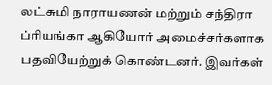லட்சுமி நாராயணன் மற்றும் சந்திரா ப்ரியங்கா ஆகியோர் அமைச்சர்களாக பதவியேற்றுக் கொண்டனர். இவர்கள்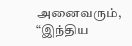அனைவரும், “இந்திய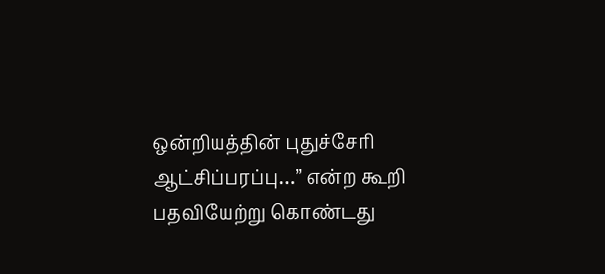ஒன்றியத்தின் புதுச்சேரி ஆட்சிப்பரப்பு…” என்ற கூறி பதவியேற்று கொண்டது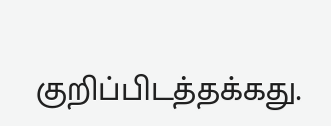குறிப்பிடத்தக்கது.